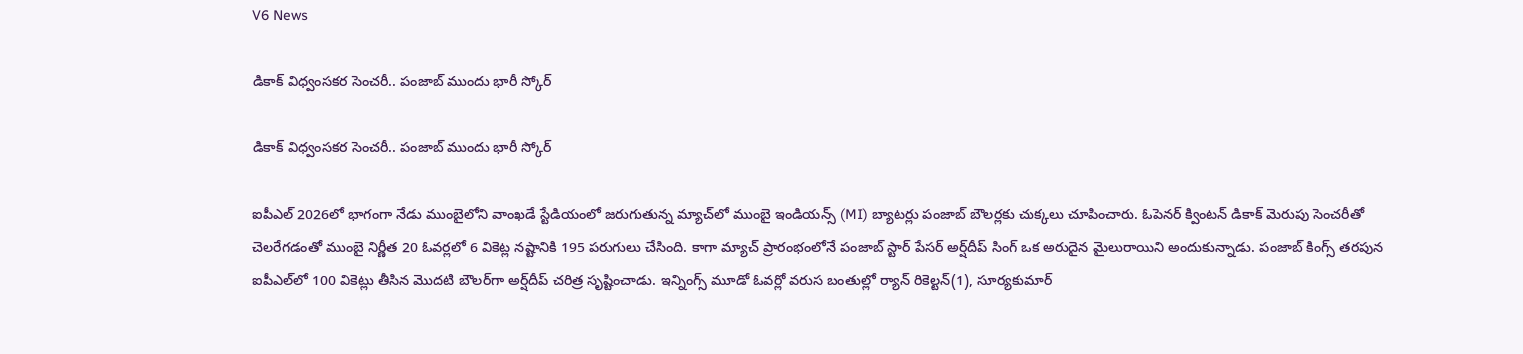V6 News

డికాక్ విధ్వంసకర సెంచరీ.. పంజాబ్ ముందు భారీ స్కోర్

డికాక్ విధ్వంసకర సెంచరీ.. పంజాబ్ ముందు భారీ స్కోర్

ఐపీఎల్ 2026లో భాగంగా నేడు ముంబైలోని వాంఖడే స్టేడియంలో జరుగుతున్న మ్యాచ్‌లో ముంబై ఇండియన్స్ (MI) బ్యాటర్లు పంజాబ్ బౌలర్లకు చుక్కలు చూపించారు. ఓపెనర్ క్వింటన్ డికాక్ మెరుపు సెంచరీతో చెలరేగడంతో ముంబై నిర్ణీత 20 ఓవర్లలో 6 వికెట్ల నష్టానికి 195 పరుగులు చేసింది. కాగా మ్యాచ్ ప్రారంభంలోనే పంజాబ్ స్టార్ పేసర్ అర్ష్‌దీప్ సింగ్ ఒక అరుదైన మైలురాయిని అందుకున్నాడు. పంజాబ్ కింగ్స్ తరపున ఐపీఎల్‌లో 100 వికెట్లు తీసిన మొదటి బౌలర్‌గా అర్ష్‌దీప్ చరిత్ర సృష్టించాడు. ఇన్నింగ్స్ మూడో ఓవర్లో వరుస బంతుల్లో ర్యాన్ రికెల్టన్(1), సూర్యకుమార్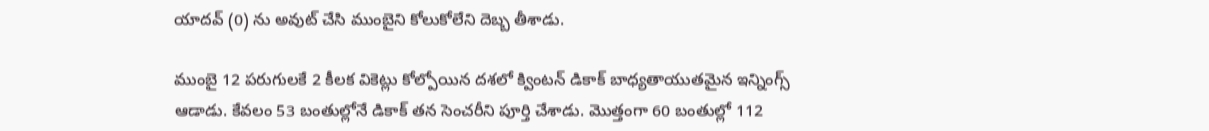యాదవ్ (0) ను అవుట్ చేసి ముంబైని కోలుకోలేని దెబ్బ తీశాడు.

ముంబై 12 పరుగులకే 2 కీలక వికెట్లు కోల్పోయిన దశలో క్వింటన్ డికాక్ బాధ్యతాయుతమైన ఇన్నింగ్స్ ఆడాడు. కేవలం 53 బంతుల్లోనే డికాక్ తన సెంచరీని పూర్తి చేశాడు. మొత్తంగా 60 బంతుల్లో 112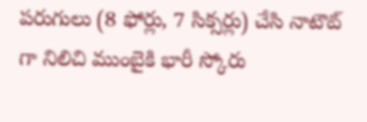పరుగులు (8 ఫోర్లు, 7 సిక్సర్లు) చేసి నాటౌట్ గా నిలిచి ముంబైకి భారీ స్కోరు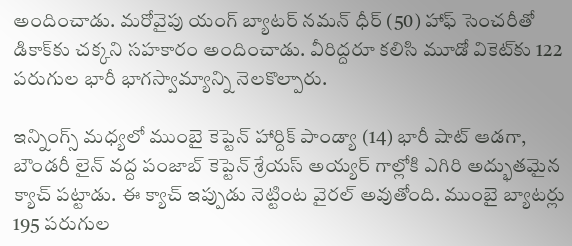అందించాడు. మరోవైపు యంగ్ బ్యాటర్ నమన్ ధీర్ (50) హాఫ్ సెంచరీతో డికాక్‌కు చక్కని సహకారం అందించాడు. వీరిద్దరూ కలిసి మూడో వికెట్‌కు 122 పరుగుల భారీ భాగస్వామ్యాన్ని నెలకొల్పారు.

ఇన్నింగ్స్ మధ్యలో ముంబై కెప్టెన్ హార్దిక్ పాండ్యా (14) భారీ షాట్ ఆడగా, బౌండరీ లైన్ వద్ద పంజాబ్ కెప్టెన్ శ్రేయస్ అయ్యర్ గాల్లోకి ఎగిరి అద్భుతమైన క్యాచ్ పట్టాడు. ఈ క్యాచ్ ఇప్పుడు నెట్టింట వైరల్ అవుతోంది. ముంబై బ్యాటర్లు 195 పరుగుల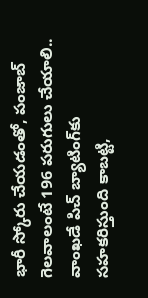భారీ స్కోరు చేయడంతో, పంజాబ్ గెలవాలంటే 196 పరుగులు చేయాలి.. వాంఖడే పిచ్ బ్యాటింగ్‌కు సహకరిస్తుంది కాబట్టి,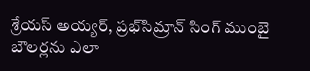శ్రేయస్ అయ్యర్, ప్రభ్‌సిమ్రాన్ సింగ్ ముంబై బౌలర్లను ఎలా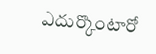ఎదుర్కొంటారో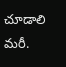చూడాలి మరీ.